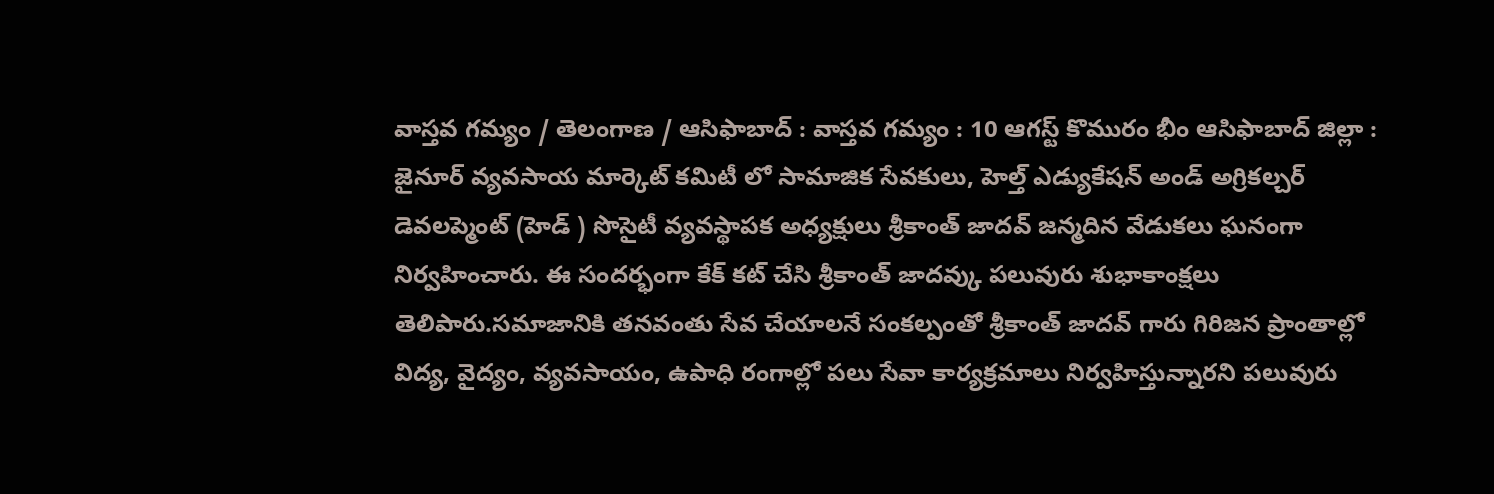వాస్తవ గమ్యం / తెలంగాణ / ఆసిఫాబాద్ : వాస్తవ గమ్యం : 10 ఆగస్ట్ కొమురం భీం ఆసిఫాబాద్ జిల్లా : జైనూర్ వ్యవసాయ మార్కెట్ కమిటీ లో సామాజిక సేవకులు, హెల్త్ ఎడ్యుకేషన్ అండ్ అగ్రికల్చర్ డెవలప్మెంట్ (హెడ్ ) సొసైటీ వ్యవస్థాపక అధ్యక్షులు శ్రీకాంత్ జాదవ్ జన్మదిన వేడుకలు ఘనంగా నిర్వహించారు. ఈ సందర్భంగా కేక్ కట్ చేసి శ్రీకాంత్ జాదవ్కు పలువురు శుభాకాంక్షలు తెలిపారు.సమాజానికి తనవంతు సేవ చేయాలనే సంకల్పంతో శ్రీకాంత్ జాదవ్ గారు గిరిజన ప్రాంతాల్లో విద్య, వైద్యం, వ్యవసాయం, ఉపాధి రంగాల్లో పలు సేవా కార్యక్రమాలు నిర్వహిస్తున్నారని పలువురు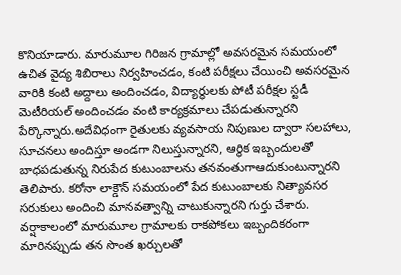కొనియాడారు. మారుమూల గిరిజన గ్రామాల్లో అవసరమైన సమయంలో ఉచిత వైద్య శిబిరాలు నిర్వహించడం, కంటి పరీక్షలు చేయించి అవసరమైన వారికి కంటి అద్దాలు అందించడం, విద్యార్థులకు పోటీ పరీక్షల స్టడీ మెటీరియల్ అందించడం వంటి కార్యక్రమాలు చేపడుతున్నారని పేర్కొన్నారు.అదేవిధంగా రైతులకు వ్యవసాయ నిపుణుల ద్వారా సలహాలు, సూచనలు అందిస్తూ అండగా నిలుస్తున్నారని, ఆర్థిక ఇబ్బందులతో బాధపడుతున్న నిరుపేద కుటుంబాలను తనవంతుగాఆదుకుంటున్నారని తెలిపారు. కరోనా లాక్డౌన్ సమయంలో పేద కుటుంబాలకు నిత్యావసర సరుకులు అందించి మానవత్వాన్ని చాటుకున్నారని గుర్తు చేశారు. వర్షాకాలంలో మారుమూల గ్రామాలకు రాకపోకలు ఇబ్బందికరంగా మారినప్పుడు తన సొంత ఖర్చులతో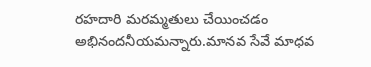రహదారి మరమ్మతులు చేయించడం అభినందనీయమన్నారు.మానవ సేవే మాధవ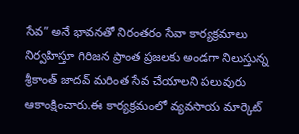సేవ” అనే భావనతో నిరంతరం సేవా కార్యక్రమాలు నిర్వహిస్తూ గిరిజన ప్రాంత ప్రజలకు అండగా నిలుస్తున్న శ్రీకాంత్ జాదవ్ మరింత సేవ చేయాలని పలువురు ఆకాంక్షించారు.ఈ కార్యక్రమంలో వ్యవసాయ మార్కెట్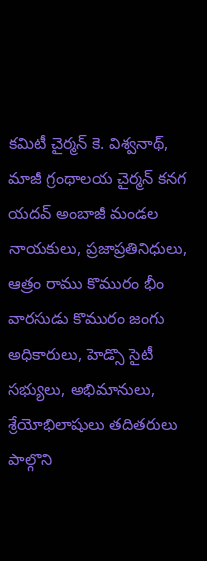కమిటీ చైర్మన్ కె. విశ్వనాథ్, మాజీ గ్రంథాలయ చైర్మన్ కనగ యదవ్ అంబాజీ మండల నాయకులు, ప్రజాప్రతినిధులు, ఆత్రం రాము కొమురం భీం వారసుడు కొమురం జంగు అధికారులు, హెడ్సొ సైటీ సభ్యులు, అభిమానులు, శ్రేయోభిలాషులు తదితరులు పాల్గొని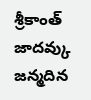శ్రీకాంత్ జాదవ్కు జన్మదిన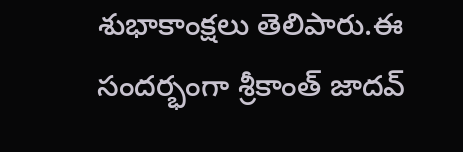శుభాకాంక్షలు తెలిపారు.ఈ సందర్భంగా శ్రీకాంత్ జాదవ్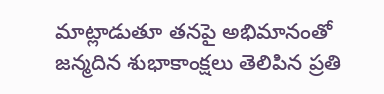మాట్లాడుతూ తనపై అభిమానంతో జన్మదిన శుభాకాంక్షలు తెలిపిన ప్రతి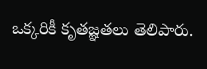ఒక్కరికీ కృతజ్ఞతలు తెలిపారు.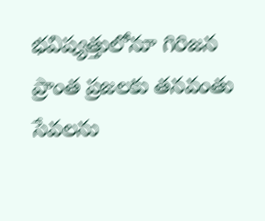భవిష్యత్తులోనూ గిరిజన ప్రాంత ప్రజలకు తనవంతు సేవలను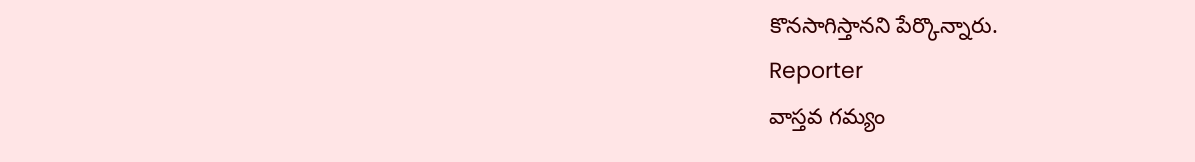కొనసాగిస్తానని పేర్కొన్నారు.
Reporter
వాస్తవ గమ్యం